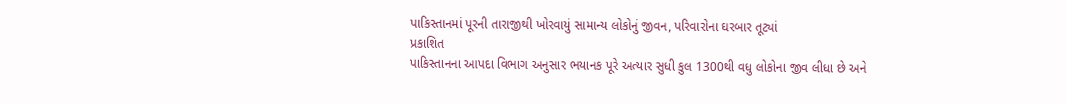પાકિસ્તાનમાં પૂરની તારાજીથી ખોરવાયું સામાન્ય લોકોનું જીવન, પરિવારોના ઘરબાર તૂટ્યાં
પ્રકાશિત
પાકિસ્તાનના આપદા વિભાગ અનુસાર ભયાનક પૂરે અત્યાર સુધી કુલ 1300થી વધુ લોકોના જીવ લીધા છે અને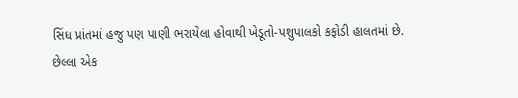સિંધ પ્રાંતમાં હજુ પણ પાણી ભરાયેલા હોવાથી ખેડૂતો-પશુપાલકો કફોડી હાલતમાં છે.
છેલ્લા એક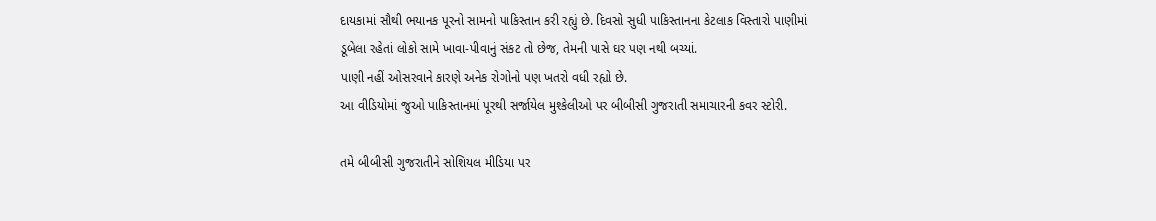દાયકામાં સૌથી ભયાનક પૂરનો સામનો પાકિસ્તાન કરી રહ્યું છે. દિવસો સુધી પાકિસ્તાનના કેટલાક વિસ્તારો પાણીમાં ડૂબેલા રહેતાં લોકો સામે ખાવા-પીવાનું સંકટ તો છેજ, તેમની પાસે ઘર પણ નથી બચ્યાં.
પાણી નહીં ઓસરવાને કારણે અનેક રોગોનો પણ ખતરો વધી રહ્યો છે.
આ વીડિયોમાં જુઓ પાકિસ્તાનમાં પૂરથી સર્જાયેલ મુશ્કેલીઓ પર બીબીસી ગુજરાતી સમાચારની કવર સ્ટોરી.

તમે બીબીસી ગુજરાતીને સોશિયલ મીડિયા પર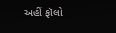અહીં ફૉલો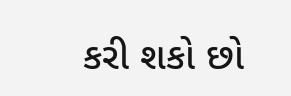કરી શકો છો